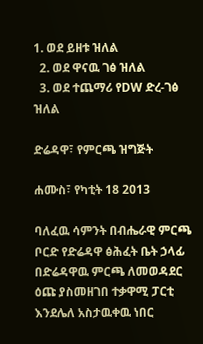1. ወደ ይዘቱ ዝለል
  2. ወደ ዋናዉ ገፅ ዝለል
  3. ወደ ተጨማሪ የDW ድረ-ገፅ ዝለል

ድሬዳዋ፣ የምርጫ ዝግጅት

ሐሙስ፣ የካቲት 18 2013

ባለፈዉ ሳምንት በብሔራዊ ምርጫ ቦርድ የድሬዳዋ ፅሕፈት ቤት ኃላፊ  በድሬዳዋዉ ምርጫ ለመወዳደር ዕጩ ያስመዘገበ ተቃዋሚ ፓርቲ እንደሌለ አስታዉቀዉ ነበር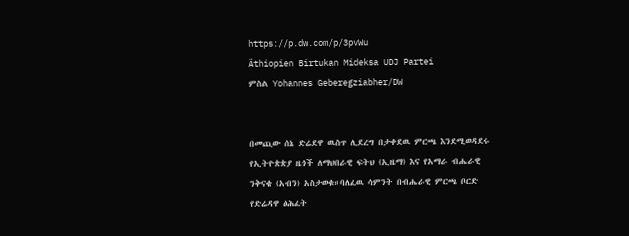https://p.dw.com/p/3pvWu
Äthiopien Birtukan Mideksa UDJ Partei
ምስል Yohannes Geberegziabher/DW


በመጪው ሰኔ ድሬደዋ ዉስጥ ሊደረግ በታቀደዉ ምርጫ እንደሚወዳደሩ የኢትዮጵጵያ ዜጎች ለማህበራዊ ፍትህ (ኢዜማ) እና የአማራ ብሔራዊ ንቅናቄ (አብን) አስታወቁ።ባለፈዉ ሳምንት በብሔራዊ ምርጫ ቦርድ የድሬዳዋ ፅሕፈት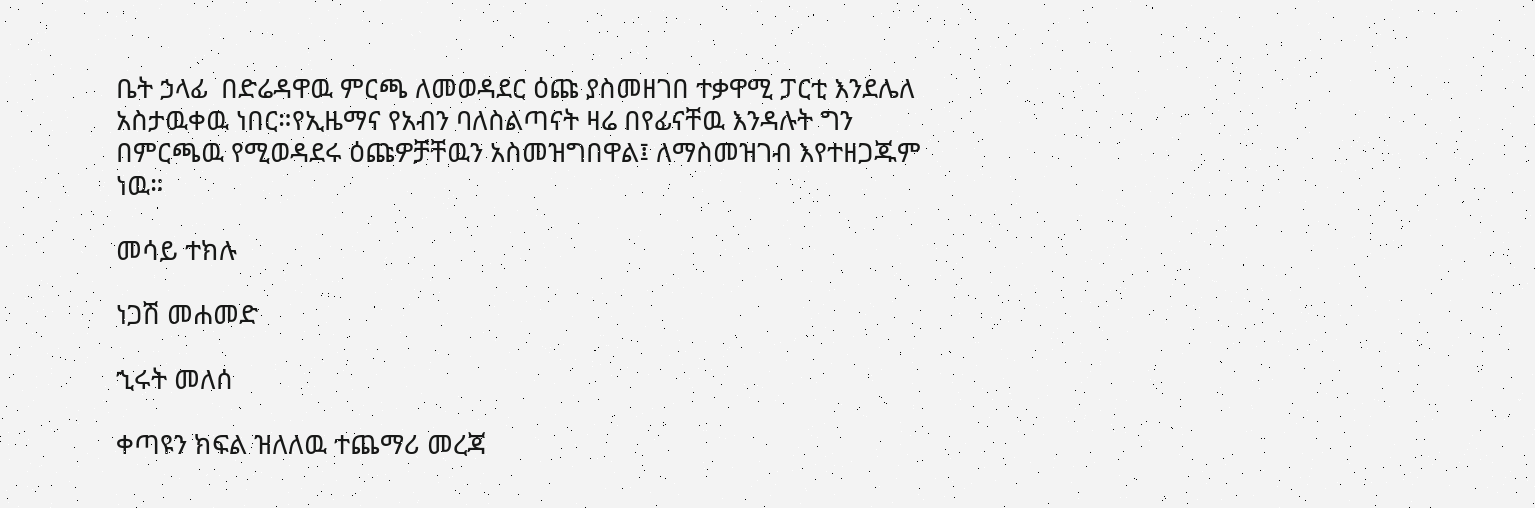ቤት ኃላፊ  በድሬዳዋዉ ምርጫ ለመወዳደር ዕጩ ያስመዘገበ ተቃዋሚ ፓርቲ እንደሌለ አስታዉቀዉ ነበር።የኢዜማና የአብን ባለስልጣናት ዛሬ በየፊናቸዉ እንዳሉት ግን በምርጫዉ የሚወዳደሩ ዕጩዎቻቸዉን አስመዝግበዋል፤ ለማስመዝገብ እየተዘጋጁም ነዉ።

መሳይ ተክሉ

ነጋሽ መሐመድ

ኂሩት መለሰ

ቀጣዩን ክፍል ዝለለዉ ተጨማሪ መረጃ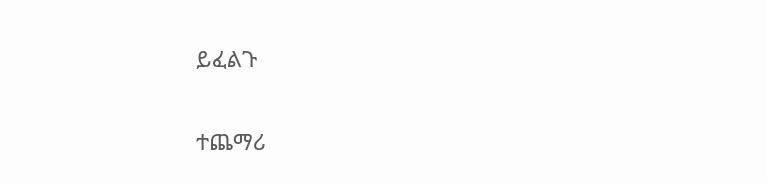ይፈልጉ

ተጨማሪ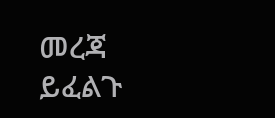መረጃ ይፈልጉ